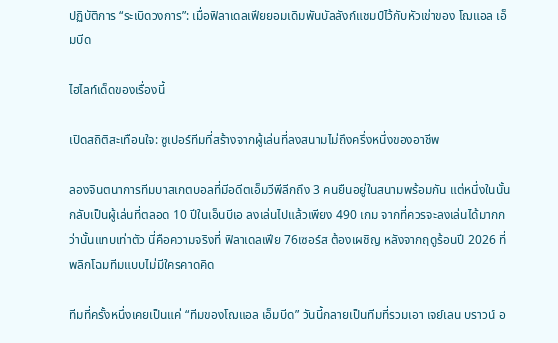ปฏิบัติการ “ระเบิดวงการ”: เมื่อฟิลาเดลเฟียยอมเดิมพันบัลลังก์แชมป์ไว้กับหัวเข่าของ โฌแอล เอ็มบีด

ไฮไลท์เด็ดของเรื่องนี้

เปิดสถิติสะเทือนใจ: ซูเปอร์ทีมที่สร้างจากผู้เล่นที่ลงสนามไม่ถึงครึ่งหนึ่งของอาชีพ

ลองจินตนาการทีมบาสเกตบอลที่มีอดีตเอ็มวีพีลีกถึง 3 คนยืนอยู่ในสนามพร้อมกัน แต่หนึ่งในนั้นกลับเป็นผู้เล่นที่ตลอด 10 ปีในเอ็นบีเอ ลงเล่นไปแล้วเพียง 490 เกม จากที่ควรจะลงเล่นได้มากกว่านั้นแทบเท่าตัว นี่คือความจริงที่ ฟิลาเดลเฟีย 76เซอร์ส ต้องเผชิญ หลังจากฤดูร้อนปี 2026 ที่พลิกโฉมทีมแบบไม่มีใครคาดคิด

ทีมที่ครั้งหนึ่งเคยเป็นแค่ “ทีมของโฌแอล เอ็มบีด” วันนี้กลายเป็นทีมที่รวมเอา เจย์เลน บราวน์ อ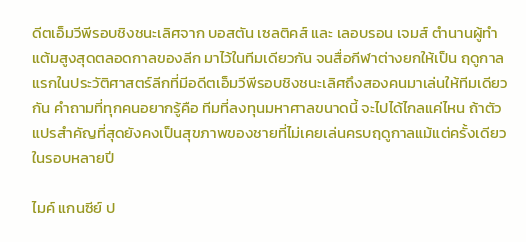ดีตเอ็มวีพีรอบชิงชนะเลิศจาก บอสตัน เซลติคส์ และ เลอบรอน เจมส์ ตำนานผู้ทำแต้มสูงสุดตลอดกาลของลีก มาไว้ในทีมเดียวกัน จนสื่อกีฬาต่างยกให้เป็น ฤดูกาลแรกในประวัติศาสตร์ลีกที่มีอดีตเอ็มวีพีรอบชิงชนะเลิศถึงสองคนมาเล่นให้ทีมเดียวกัน คำถามที่ทุกคนอยากรู้คือ ทีมที่ลงทุนมหาศาลขนาดนี้ จะไปได้ไกลแค่ไหน ถ้าตัวแปรสำคัญที่สุดยังคงเป็นสุขภาพของชายที่ไม่เคยเล่นครบฤดูกาลแม้แต่ครั้งเดียวในรอบหลายปี

ไมค์ แกนซีย์ ป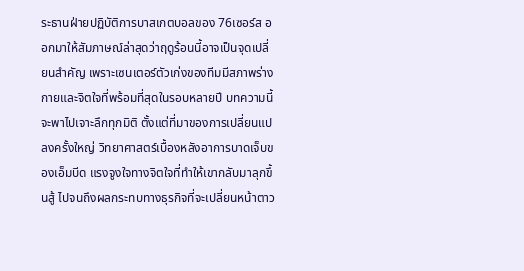ระธานฝ่ายปฏิบัติการบาสเกตบอลของ 76เซอร์ส ออกมาให้สัมภาษณ์ล่าสุดว่าฤดูร้อนนี้อาจเป็นจุดเปลี่ยนสำคัญ เพราะเซนเตอร์ตัวเก่งของทีมมีสภาพร่างกายและจิตใจที่พร้อมที่สุดในรอบหลายปี บทความนี้จะพาไปเจาะลึกทุกมิติ ตั้งแต่ที่มาของการเปลี่ยนแปลงครั้งใหญ่ วิทยาศาสตร์เบื้องหลังอาการบาดเจ็บของเอ็มบีด แรงจูงใจทางจิตใจที่ทำให้เขากลับมาลุกขึ้นสู้ ไปจนถึงผลกระทบทางธุรกิจที่จะเปลี่ยนหน้าตาว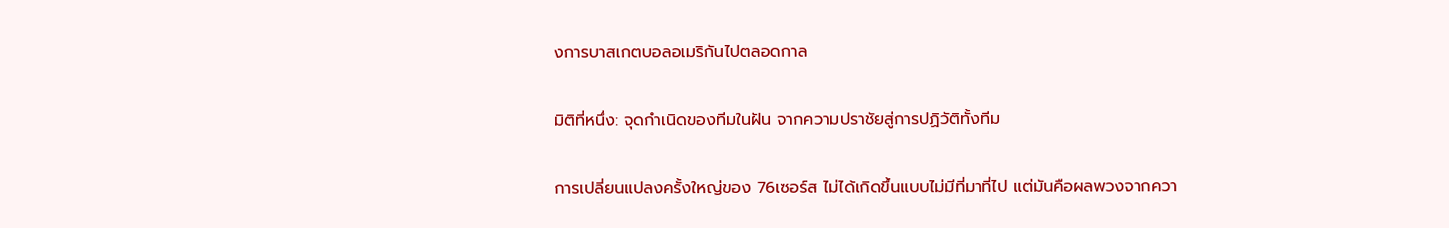งการบาสเกตบอลอเมริกันไปตลอดกาล

มิติที่หนึ่ง: จุดกำเนิดของทีมในฝัน จากความปราชัยสู่การปฏิวัติทั้งทีม

การเปลี่ยนแปลงครั้งใหญ่ของ 76เซอร์ส ไม่ได้เกิดขึ้นแบบไม่มีที่มาที่ไป แต่มันคือผลพวงจากควา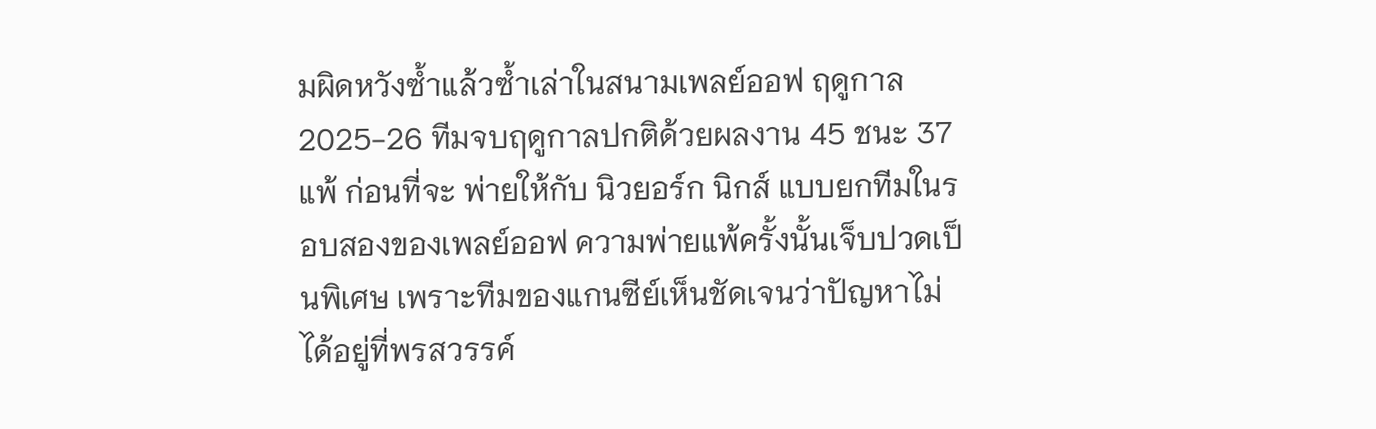มผิดหวังซ้ำแล้วซ้ำเล่าในสนามเพลย์ออฟ ฤดูกาล 2025-26 ทีมจบฤดูกาลปกติด้วยผลงาน 45 ชนะ 37 แพ้ ก่อนที่จะ พ่ายให้กับ นิวยอร์ก นิกส์ แบบยกทีมในรอบสองของเพลย์ออฟ ความพ่ายแพ้ครั้งนั้นเจ็บปวดเป็นพิเศษ เพราะทีมของแกนซีย์เห็นชัดเจนว่าปัญหาไม่ได้อยู่ที่พรสวรรค์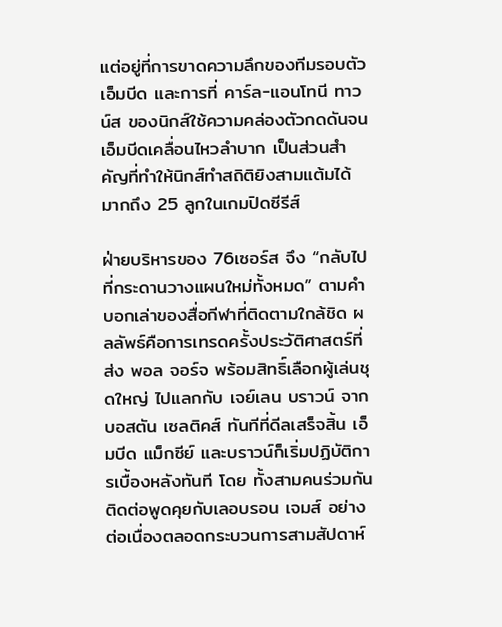แต่อยู่ที่การขาดความลึกของทีมรอบตัวเอ็มบีด และการที่ คาร์ล-แอนโทนี ทาวน์ส ของนิกส์ใช้ความคล่องตัวกดดันจนเอ็มบีดเคลื่อนไหวลำบาก เป็นส่วนสำคัญที่ทำให้นิกส์ทำสถิติยิงสามแต้มได้มากถึง 25 ลูกในเกมปิดซีรีส์

ฝ่ายบริหารของ 76เซอร์ส จึง “กลับไปที่กระดานวางแผนใหม่ทั้งหมด” ตามคำบอกเล่าของสื่อกีฬาที่ติดตามใกล้ชิด ผลลัพธ์คือการเทรดครั้งประวัติศาสตร์ที่ส่ง พอล จอร์จ พร้อมสิทธิ์เลือกผู้เล่นชุดใหญ่ ไปแลกกับ เจย์เลน บราวน์ จาก บอสตัน เซลติคส์ ทันทีที่ดีลเสร็จสิ้น เอ็มบีด แม็กซีย์ และบราวน์ก็เริ่มปฏิบัติการเบื้องหลังทันที โดย ทั้งสามคนร่วมกันติดต่อพูดคุยกับเลอบรอน เจมส์ อย่างต่อเนื่องตลอดกระบวนการสามสัปดาห์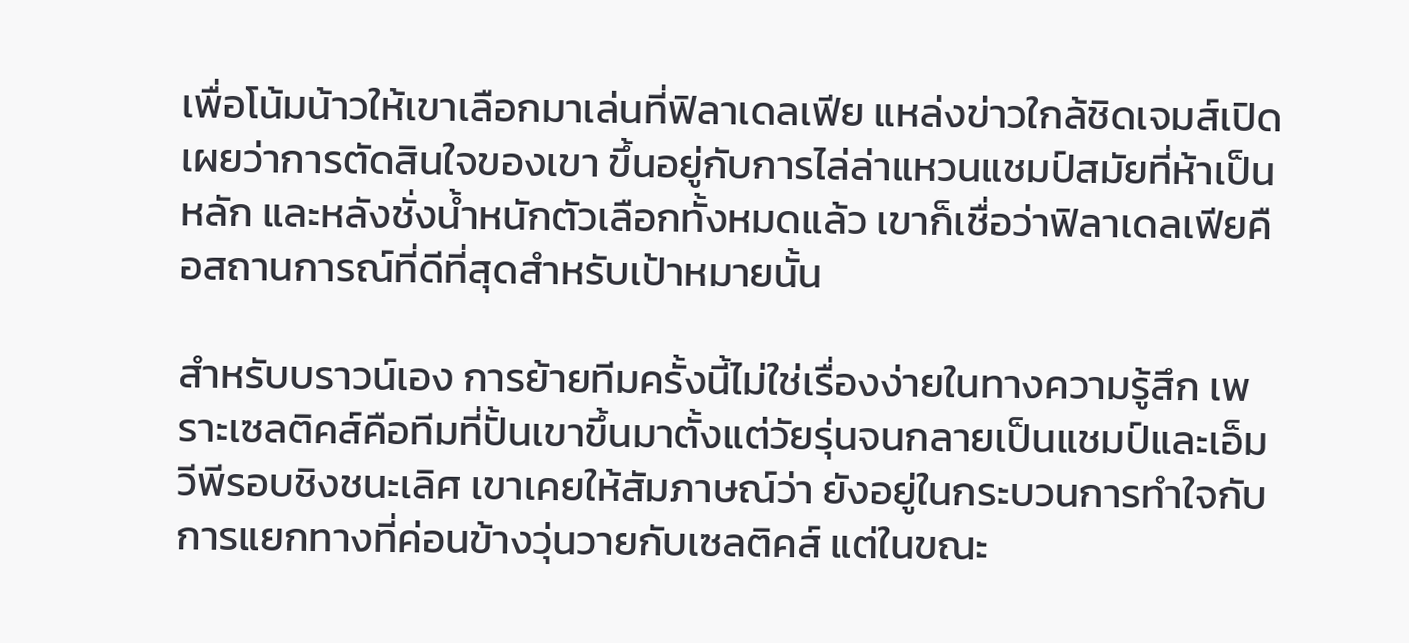เพื่อโน้มน้าวให้เขาเลือกมาเล่นที่ฟิลาเดลเฟีย แหล่งข่าวใกล้ชิดเจมส์เปิดเผยว่าการตัดสินใจของเขา ขึ้นอยู่กับการไล่ล่าแหวนแชมป์สมัยที่ห้าเป็นหลัก และหลังชั่งน้ำหนักตัวเลือกทั้งหมดแล้ว เขาก็เชื่อว่าฟิลาเดลเฟียคือสถานการณ์ที่ดีที่สุดสำหรับเป้าหมายนั้น

สำหรับบราวน์เอง การย้ายทีมครั้งนี้ไม่ใช่เรื่องง่ายในทางความรู้สึก เพราะเซลติคส์คือทีมที่ปั้นเขาขึ้นมาตั้งแต่วัยรุ่นจนกลายเป็นแชมป์และเอ็มวีพีรอบชิงชนะเลิศ เขาเคยให้สัมภาษณ์ว่า ยังอยู่ในกระบวนการทำใจกับการแยกทางที่ค่อนข้างวุ่นวายกับเซลติคส์ แต่ในขณะ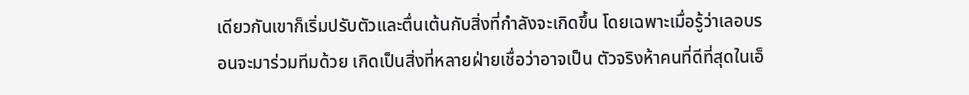เดียวกันเขาก็เริ่มปรับตัวและตื่นเต้นกับสิ่งที่กำลังจะเกิดขึ้น โดยเฉพาะเมื่อรู้ว่าเลอบรอนจะมาร่วมทีมด้วย เกิดเป็นสิ่งที่หลายฝ่ายเชื่อว่าอาจเป็น ตัวจริงห้าคนที่ดีที่สุดในเอ็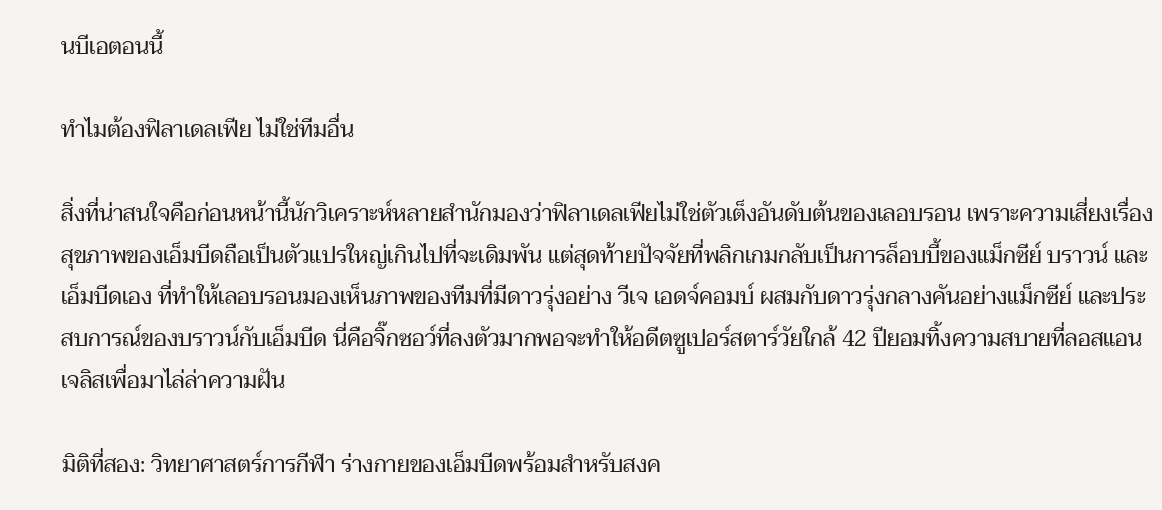นบีเอตอนนี้

ทำไมต้องฟิลาเดลเฟีย ไม่ใช่ทีมอื่น

สิ่งที่น่าสนใจคือก่อนหน้านี้นักวิเคราะห์หลายสำนักมองว่าฟิลาเดลเฟียไม่ใช่ตัวเต็งอันดับต้นของเลอบรอน เพราะความเสี่ยงเรื่องสุขภาพของเอ็มบีดถือเป็นตัวแปรใหญ่เกินไปที่จะเดิมพัน แต่สุดท้ายปัจจัยที่พลิกเกมกลับเป็นการล็อบบี้ของแม็กซีย์ บราวน์ และเอ็มบีดเอง ที่ทำให้เลอบรอนมองเห็นภาพของทีมที่มีดาวรุ่งอย่าง วีเจ เอดจ์คอมบ์ ผสมกับดาวรุ่งกลางคันอย่างแม็กซีย์ และประสบการณ์ของบราวน์กับเอ็มบีด นี่คือจิ๊กซอว์ที่ลงตัวมากพอจะทำให้อดีตซูเปอร์สตาร์วัยใกล้ 42 ปียอมทิ้งความสบายที่ลอสแอนเจลิสเพื่อมาไล่ล่าความฝัน

มิติที่สอง: วิทยาศาสตร์การกีฬา ร่างกายของเอ็มบีดพร้อมสำหรับสงค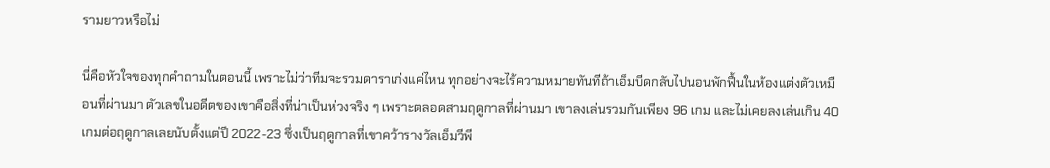รามยาวหรือไม่

นี่คือหัวใจของทุกคำถามในตอนนี้ เพราะไม่ว่าทีมจะรวมดาราเก่งแค่ไหน ทุกอย่างจะไร้ความหมายทันทีถ้าเอ็มบีดกลับไปนอนพักฟื้นในห้องแต่งตัวเหมือนที่ผ่านมา ตัวเลขในอดีตของเขาคือสิ่งที่น่าเป็นห่วงจริง ๆ เพราะตลอดสามฤดูกาลที่ผ่านมา เขาลงเล่นรวมกันเพียง 96 เกม และไม่เคยลงเล่นเกิน 40 เกมต่อฤดูกาลเลยนับตั้งแต่ปี 2022-23 ซึ่งเป็นฤดูกาลที่เขาคว้ารางวัลเอ็มวีพี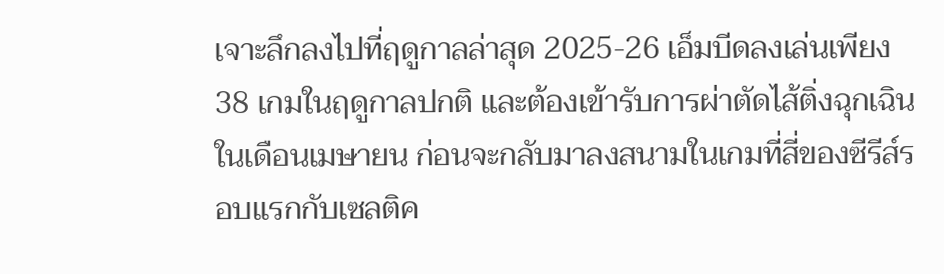เจาะลึกลงไปที่ฤดูกาลล่าสุด 2025-26 เอ็มบีดลงเล่นเพียง 38 เกมในฤดูกาลปกติ และต้องเข้ารับการผ่าตัดไส้ติ่งฉุกเฉินในเดือนเมษายน ก่อนจะกลับมาลงสนามในเกมที่สี่ของซีรีส์รอบแรกกับเซลติค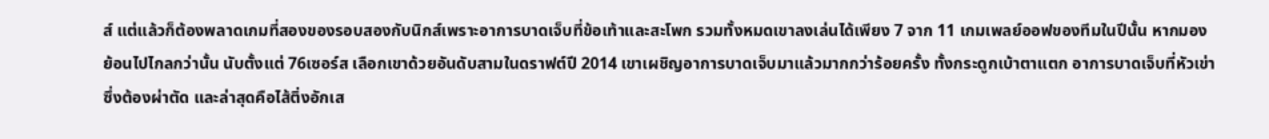ส์ แต่แล้วก็ต้องพลาดเกมที่สองของรอบสองกับนิกส์เพราะอาการบาดเจ็บที่ข้อเท้าและสะโพก รวมทั้งหมดเขาลงเล่นได้เพียง 7 จาก 11 เกมเพลย์ออฟของทีมในปีนั้น หากมองย้อนไปไกลกว่านั้น นับตั้งแต่ 76เซอร์ส เลือกเขาด้วยอันดับสามในดราฟต์ปี 2014 เขาเผชิญอาการบาดเจ็บมาแล้วมากกว่าร้อยครั้ง ทั้งกระดูกเบ้าตาแตก อาการบาดเจ็บที่หัวเข่าซึ่งต้องผ่าตัด และล่าสุดคือไส้ติ่งอักเส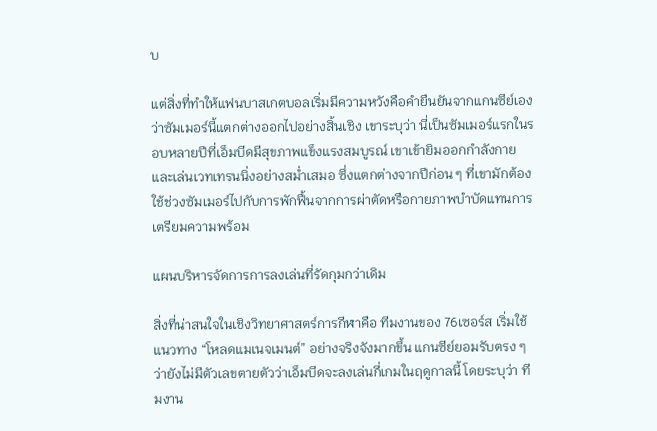บ

แต่สิ่งที่ทำให้แฟนบาสเกตบอลเริ่มมีความหวังคือคำยืนยันจากแกนซีย์เองว่าซัมเมอร์นี้แตกต่างออกไปอย่างสิ้นเชิง เขาระบุว่า นี่เป็นซัมเมอร์แรกในรอบหลายปีที่เอ็มบีดมีสุขภาพแข็งแรงสมบูรณ์ เขาเข้ายิมออกกำลังกายและเล่นเวทเทรนนิ่งอย่างสม่ำเสมอ ซึ่งแตกต่างจากปีก่อน ๆ ที่เขามักต้องใช้ช่วงซัมเมอร์ไปกับการพักฟื้นจากการผ่าตัดหรือกายภาพบำบัดแทนการเตรียมความพร้อม

แผนบริหารจัดการการลงเล่นที่รัดกุมกว่าเดิม

สิ่งที่น่าสนใจในเชิงวิทยาศาสตร์การกีฬาคือ ทีมงานของ 76เซอร์ส เริ่มใช้แนวทาง “โหลดแมเนจเมนต์” อย่างจริงจังมากขึ้น แกนซีย์ยอมรับตรง ๆ ว่ายังไม่มีตัวเลขตายตัวว่าเอ็มบีดจะลงเล่นกี่เกมในฤดูกาลนี้ โดยระบุว่า ทีมงาน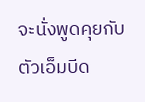จะนั่งพูดคุยกับตัวเอ็มบีด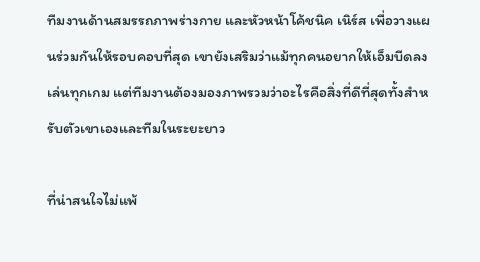ทีมงานด้านสมรรถภาพร่างกาย และหัวหน้าโค้ชนิค เนิร์ส เพื่อวางแผนร่วมกันให้รอบคอบที่สุด เขายังเสริมว่าแม้ทุกคนอยากให้เอ็มบีดลงเล่นทุกเกม แต่ทีมงานต้องมองภาพรวมว่าอะไรคือสิ่งที่ดีที่สุดทั้งสำหรับตัวเขาเองและทีมในระยะยาว

ที่น่าสนใจไม่แพ้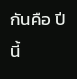กันคือ ปีนี้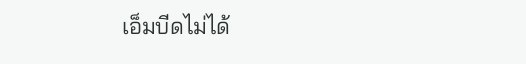เอ็มบีดไม่ได้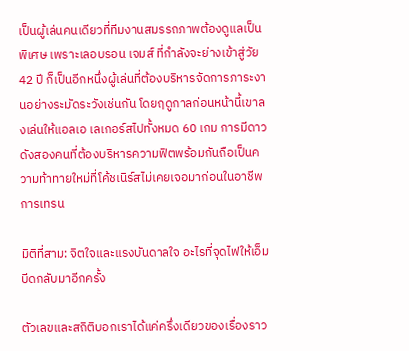เป็นผู้เล่นคนเดียวที่ทีมงานสมรรถภาพต้องดูแลเป็นพิเศษ เพราะเลอบรอน เจมส์ ที่กำลังจะย่างเข้าสู่วัย 42 ปี ก็เป็นอีกหนึ่งผู้เล่นที่ต้องบริหารจัดการภาระงานอย่างระมัดระวังเช่นกัน โดยฤดูกาลก่อนหน้านี้เขาลงเล่นให้แอลเอ เลเกอร์สไปทั้งหมด 60 เกม การมีดาวดังสองคนที่ต้องบริหารความฟิตพร้อมกันถือเป็นความท้าทายใหม่ที่โค้ชเนิร์สไม่เคยเจอมาก่อนในอาชีพการเทรน

มิติที่สาม: จิตใจและแรงบันดาลใจ อะไรที่จุดไฟให้เอ็มบีดกลับมาอีกครั้ง

ตัวเลขและสถิติบอกเราได้แค่ครึ่งเดียวของเรื่องราว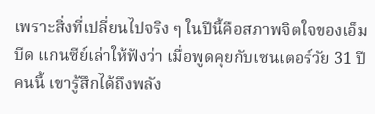เพราะสิ่งที่เปลี่ยนไปจริง ๆ ในปีนี้คือสภาพจิตใจของเอ็มบีด แกนซีย์เล่าให้ฟังว่า เมื่อพูดคุยกับเซนเตอร์วัย 31 ปีคนนี้ เขารู้สึกได้ถึงพลัง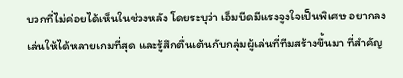บวกที่ไม่ค่อยได้เห็นในช่วงหลัง โดยระบุว่า เอ็มบีดมีแรงจูงใจเป็นพิเศษ อยากลงเล่นให้ได้หลายเกมที่สุด และรู้สึกตื่นเต้นกับกลุ่มผู้เล่นที่ทีมสร้างขึ้นมา ที่สำคัญ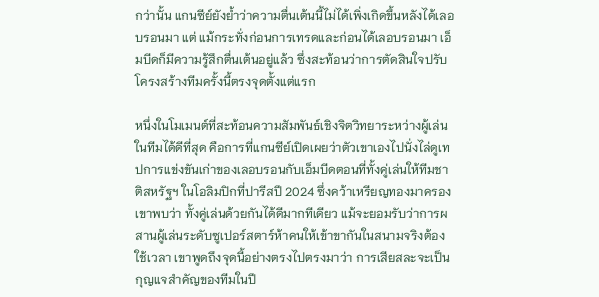กว่านั้น แกนซีย์ยังย้ำว่าความตื่นเต้นนี้ไม่ได้เพิ่งเกิดขึ้นหลังได้เลอบรอนมา แต่ แม้กระทั่งก่อนการเทรดและก่อนได้เลอบรอนมา เอ็มบีดก็มีความรู้สึกตื่นเต้นอยู่แล้ว ซึ่งสะท้อนว่าการตัดสินใจปรับโครงสร้างทีมครั้งนี้ตรงจุดตั้งแต่แรก

หนึ่งในโมเมนต์ที่สะท้อนความสัมพันธ์เชิงจิตวิทยาระหว่างผู้เล่นในทีมได้ดีที่สุด คือการที่แกนซีย์เปิดเผยว่าตัวเขาเองไปนั่งไล่ดูเทปการแข่งขันเก่าของเลอบรอนกับเอ็มบีดตอนที่ทั้งคู่เล่นให้ทีมชาติสหรัฐฯ ในโอลิมปิกที่ปารีสปี 2024 ซึ่งคว้าเหรียญทองมาครอง เขาพบว่า ทั้งคู่เล่นด้วยกันได้ดีมากทีเดียว แม้จะยอมรับว่าการผสานผู้เล่นระดับซูเปอร์สตาร์ห้าคนให้เข้าขากันในสนามจริงต้องใช้เวลา เขาพูดถึงจุดนี้อย่างตรงไปตรงมาว่า การเสียสละจะเป็นกุญแจสำคัญของทีมในปี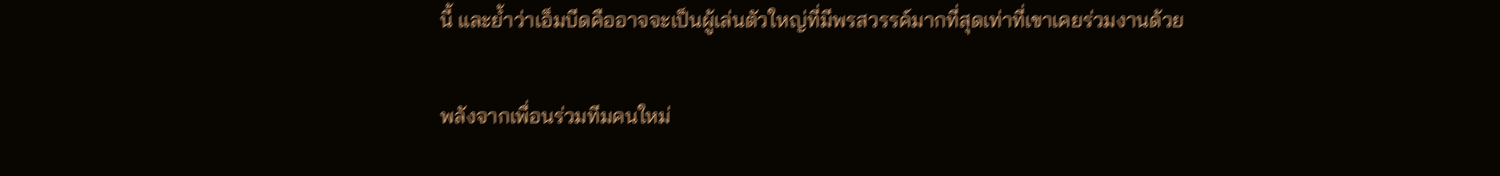นี้ และย้ำว่าเอ็มบีดคืออาจจะเป็นผู้เล่นตัวใหญ่ที่มีพรสวรรค์มากที่สุดเท่าที่เขาเคยร่วมงานด้วย

พลังจากเพื่อนร่วมทีมคนใหม่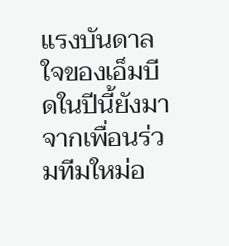แรงบันดาลใจของเอ็มบีดในปีนี้ยังมาจากเพื่อนร่วมทีมใหม่อ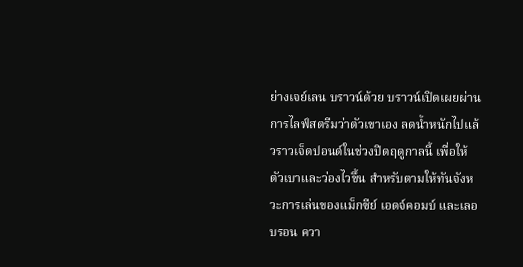ย่างเจย์เลน บราวน์ด้วย บราวน์เปิดเผยผ่านการไลฟ์สตรีมว่าตัวเขาเอง ลดน้ำหนักไปแล้วราวเจ็ดปอนด์ในช่วงปิดฤดูกาลนี้ เพื่อให้ตัวเบาและว่องไวขึ้น สำหรับตามให้ทันจังหวะการเล่นของแม็กซีย์ เอดจ์คอมบ์ และเลอบรอน ควา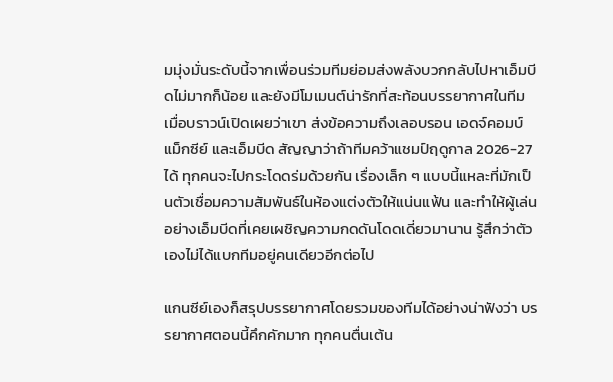มมุ่งมั่นระดับนี้จากเพื่อนร่วมทีมย่อมส่งพลังบวกกลับไปหาเอ็มบีดไม่มากก็น้อย และยังมีโมเมนต์น่ารักที่สะท้อนบรรยากาศในทีม เมื่อบราวน์เปิดเผยว่าเขา ส่งข้อความถึงเลอบรอน เอดจ์คอมบ์ แม็กซีย์ และเอ็มบีด สัญญาว่าถ้าทีมคว้าแชมป์ฤดูกาล 2026-27 ได้ ทุกคนจะไปกระโดดร่มด้วยกัน เรื่องเล็ก ๆ แบบนี้แหละที่มักเป็นตัวเชื่อมความสัมพันธ์ในห้องแต่งตัวให้แน่นแฟ้น และทำให้ผู้เล่นอย่างเอ็มบีดที่เคยเผชิญความกดดันโดดเดี่ยวมานาน รู้สึกว่าตัวเองไม่ได้แบกทีมอยู่คนเดียวอีกต่อไป

แกนซีย์เองก็สรุปบรรยากาศโดยรวมของทีมได้อย่างน่าฟังว่า บรรยากาศตอนนี้คึกคักมาก ทุกคนตื่นเต้น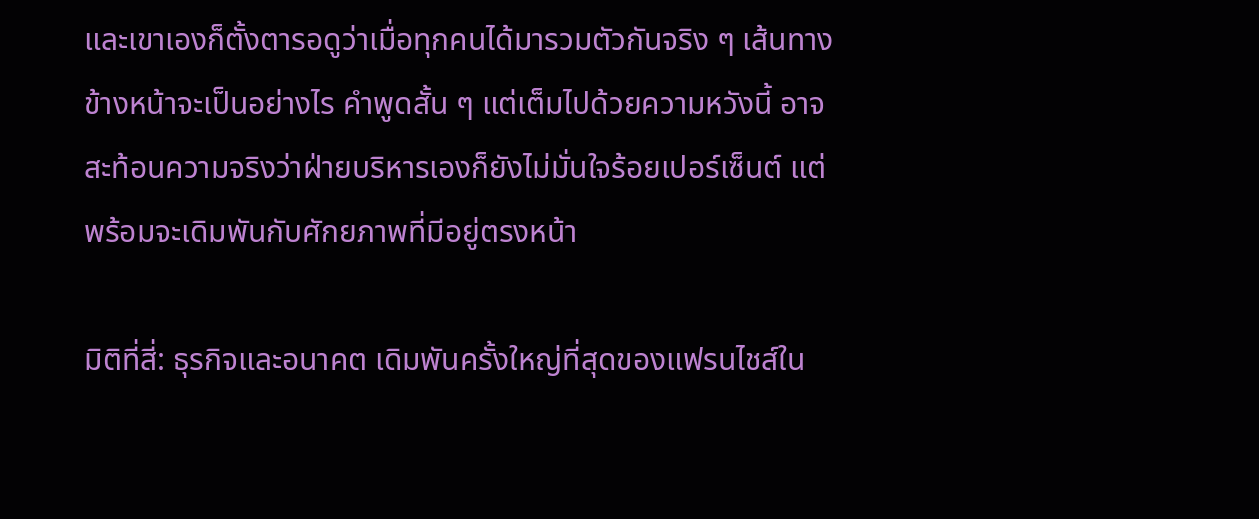และเขาเองก็ตั้งตารอดูว่าเมื่อทุกคนได้มารวมตัวกันจริง ๆ เส้นทางข้างหน้าจะเป็นอย่างไร คำพูดสั้น ๆ แต่เต็มไปด้วยความหวังนี้ อาจสะท้อนความจริงว่าฝ่ายบริหารเองก็ยังไม่มั่นใจร้อยเปอร์เซ็นต์ แต่พร้อมจะเดิมพันกับศักยภาพที่มีอยู่ตรงหน้า

มิติที่สี่: ธุรกิจและอนาคต เดิมพันครั้งใหญ่ที่สุดของแฟรนไชส์ใน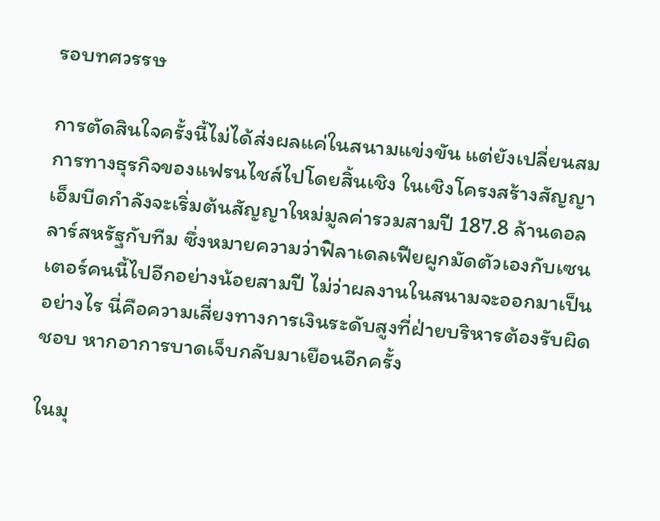รอบทศวรรษ

การตัดสินใจครั้งนี้ไม่ได้ส่งผลแค่ในสนามแข่งขัน แต่ยังเปลี่ยนสมการทางธุรกิจของแฟรนไชส์ไปโดยสิ้นเชิง ในเชิงโครงสร้างสัญญา เอ็มบีดกำลังจะเริ่มต้นสัญญาใหม่มูลค่ารวมสามปี 187.8 ล้านดอลลาร์สหรัฐกับทีม ซึ่งหมายความว่าฟิลาเดลเฟียผูกมัดตัวเองกับเซนเตอร์คนนี้ไปอีกอย่างน้อยสามปี ไม่ว่าผลงานในสนามจะออกมาเป็นอย่างไร นี่คือความเสี่ยงทางการเงินระดับสูงที่ฝ่ายบริหารต้องรับผิดชอบ หากอาการบาดเจ็บกลับมาเยือนอีกครั้ง

ในมุ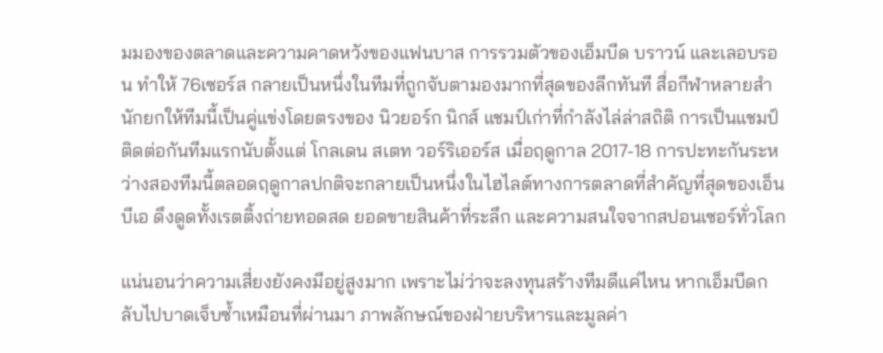มมองของตลาดและความคาดหวังของแฟนบาส การรวมตัวของเอ็มบีด บราวน์ และเลอบรอน ทำให้ 76เซอร์ส กลายเป็นหนึ่งในทีมที่ถูกจับตามองมากที่สุดของลีกทันที สื่อกีฬาหลายสำนักยกให้ทีมนี้เป็นคู่แข่งโดยตรงของ นิวยอร์ก นิกส์ แชมป์เก่าที่กำลังไล่ล่าสถิติ การเป็นแชมป์ติดต่อกันทีมแรกนับตั้งแต่ โกลเดน สเตท วอร์ริเออร์ส เมื่อฤดูกาล 2017-18 การปะทะกันระหว่างสองทีมนี้ตลอดฤดูกาลปกติจะกลายเป็นหนึ่งในไฮไลต์ทางการตลาดที่สำคัญที่สุดของเอ็นบีเอ ดึงดูดทั้งเรตติ้งถ่ายทอดสด ยอดขายสินค้าที่ระลึก และความสนใจจากสปอนเซอร์ทั่วโลก

แน่นอนว่าความเสี่ยงยังคงมีอยู่สูงมาก เพราะไม่ว่าจะลงทุนสร้างทีมดีแค่ไหน หากเอ็มบีดกลับไปบาดเจ็บซ้ำเหมือนที่ผ่านมา ภาพลักษณ์ของฝ่ายบริหารและมูลค่า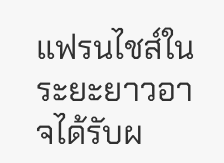แฟรนไชส์ในระยะยาวอาจได้รับผ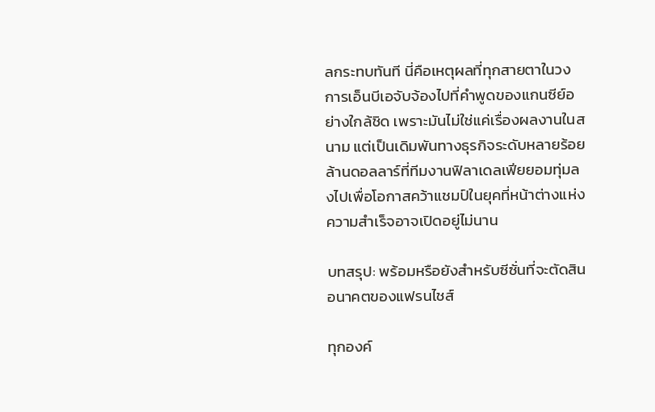ลกระทบทันที นี่คือเหตุผลที่ทุกสายตาในวงการเอ็นบีเอจับจ้องไปที่คำพูดของแกนซีย์อย่างใกล้ชิด เพราะมันไม่ใช่แค่เรื่องผลงานในสนาม แต่เป็นเดิมพันทางธุรกิจระดับหลายร้อยล้านดอลลาร์ที่ทีมงานฟิลาเดลเฟียยอมทุ่มลงไปเพื่อโอกาสคว้าแชมป์ในยุคที่หน้าต่างแห่งความสำเร็จอาจเปิดอยู่ไม่นาน

บทสรุป: พร้อมหรือยังสำหรับซีซั่นที่จะตัดสินอนาคตของแฟรนไชส์

ทุกองค์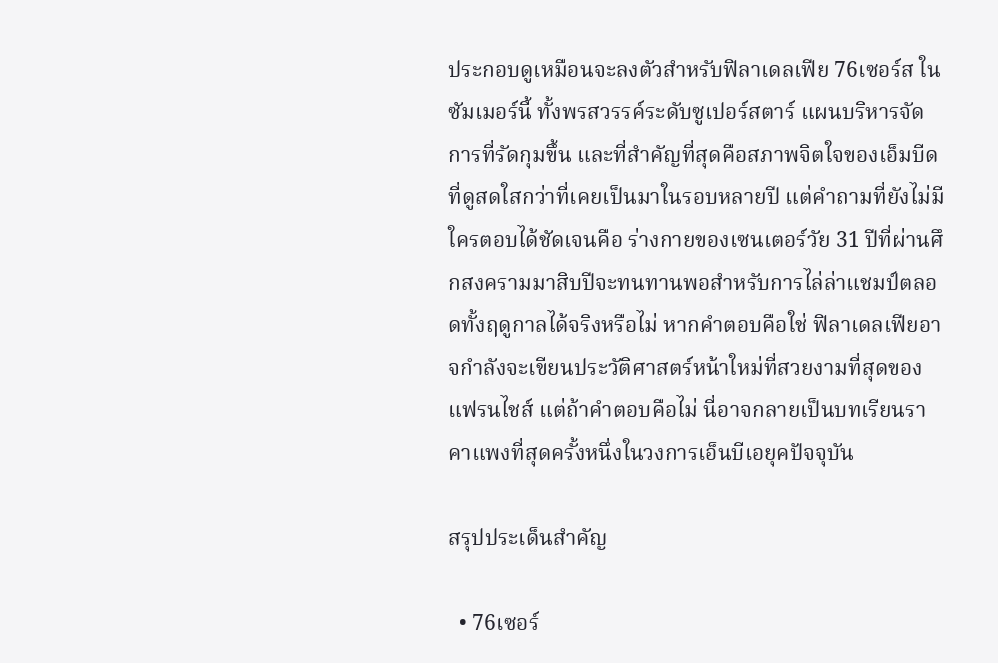ประกอบดูเหมือนจะลงตัวสำหรับฟิลาเดลเฟีย 76เซอร์ส ในซัมเมอร์นี้ ทั้งพรสวรรค์ระดับซูเปอร์สตาร์ แผนบริหารจัดการที่รัดกุมขึ้น และที่สำคัญที่สุดคือสภาพจิตใจของเอ็มบีดที่ดูสดใสกว่าที่เคยเป็นมาในรอบหลายปี แต่คำถามที่ยังไม่มีใครตอบได้ชัดเจนคือ ร่างกายของเซนเตอร์วัย 31 ปีที่ผ่านศึกสงครามมาสิบปีจะทนทานพอสำหรับการไล่ล่าแชมป์ตลอดทั้งฤดูกาลได้จริงหรือไม่ หากคำตอบคือใช่ ฟิลาเดลเฟียอาจกำลังจะเขียนประวัติศาสตร์หน้าใหม่ที่สวยงามที่สุดของแฟรนไชส์ แต่ถ้าคำตอบคือไม่ นี่อาจกลายเป็นบทเรียนราคาแพงที่สุดครั้งหนึ่งในวงการเอ็นบีเอยุคปัจจุบัน

สรุปประเด็นสำคัญ

  • 76เซอร์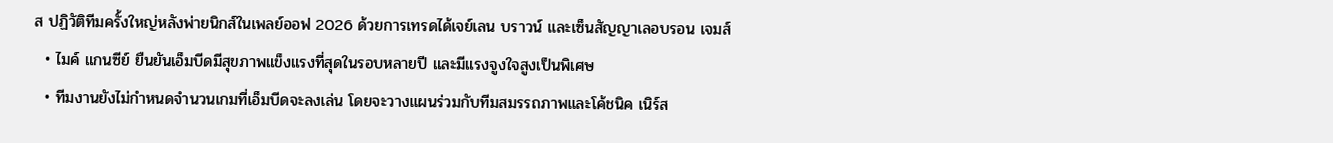ส ปฏิวัติทีมครั้งใหญ่หลังพ่ายนิกส์ในเพลย์ออฟ 2026 ด้วยการเทรดได้เจย์เลน บราวน์ และเซ็นสัญญาเลอบรอน เจมส์
  • ไมค์ แกนซีย์ ยืนยันเอ็มบีดมีสุขภาพแข็งแรงที่สุดในรอบหลายปี และมีแรงจูงใจสูงเป็นพิเศษ
  • ทีมงานยังไม่กำหนดจำนวนเกมที่เอ็มบีดจะลงเล่น โดยจะวางแผนร่วมกับทีมสมรรถภาพและโค้ชนิค เนิร์ส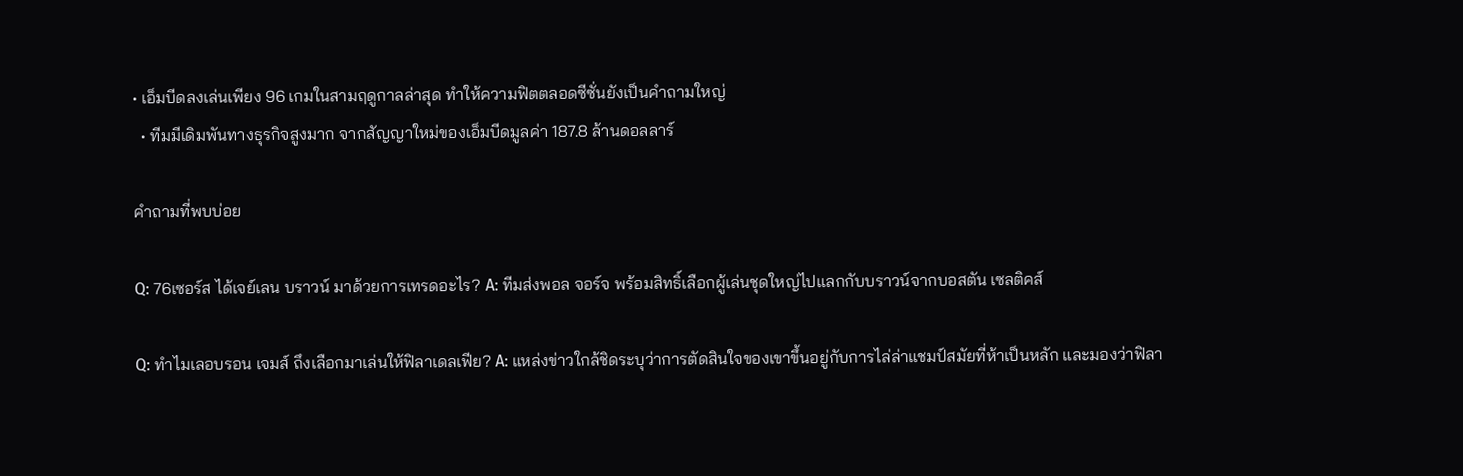• เอ็มบีดลงเล่นเพียง 96 เกมในสามฤดูกาลล่าสุด ทำให้ความฟิตตลอดซีซั่นยังเป็นคำถามใหญ่
  • ทีมมีเดิมพันทางธุรกิจสูงมาก จากสัญญาใหม่ของเอ็มบีดมูลค่า 187.8 ล้านดอลลาร์

คำถามที่พบบ่อย

Q: 76เซอร์ส ได้เจย์เลน บราวน์ มาด้วยการเทรดอะไร? A: ทีมส่งพอล จอร์จ พร้อมสิทธิ์เลือกผู้เล่นชุดใหญ่ไปแลกกับบราวน์จากบอสตัน เซลติคส์

Q: ทำไมเลอบรอน เจมส์ ถึงเลือกมาเล่นให้ฟิลาเดลเฟีย? A: แหล่งข่าวใกล้ชิดระบุว่าการตัดสินใจของเขาขึ้นอยู่กับการไล่ล่าแชมป์สมัยที่ห้าเป็นหลัก และมองว่าฟิลา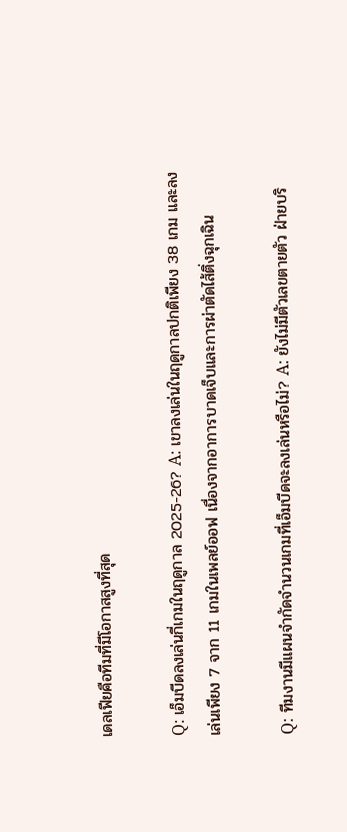เดลเฟียคือทีมที่มีโอกาสสูงที่สุด

Q: เอ็มบีดลงเล่นกี่เกมในฤดูกาล 2025-26? A: เขาลงเล่นในฤดูกาลปกติเพียง 38 เกม และลงเล่นเพียง 7 จาก 11 เกมในเพลย์ออฟ เนื่องจากอาการบาดเจ็บและการผ่าตัดไส้ติ่งฉุกเฉิน

Q: ทีมงานมีแผนจำกัดจำนวนเกมที่เอ็มบีดจะลงเล่นหรือไม่? A: ยังไม่มีตัวเลขตายตัว ฝ่ายบริ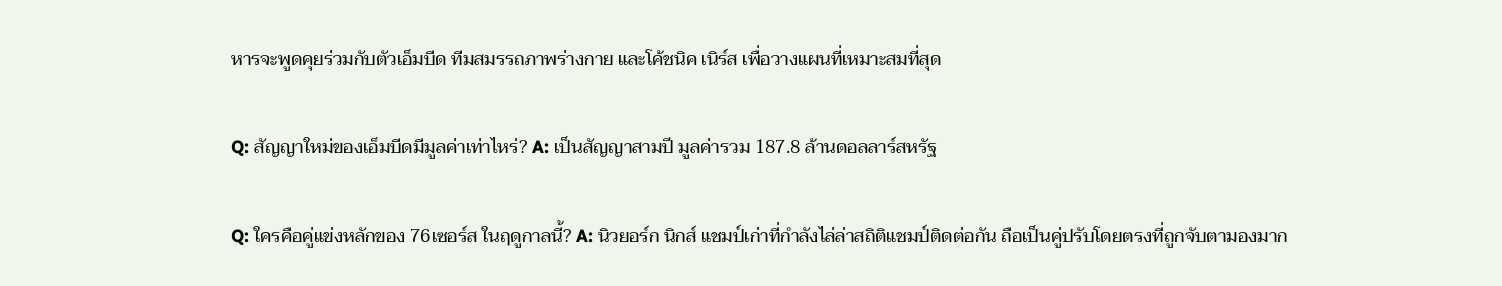หารจะพูดคุยร่วมกับตัวเอ็มบีด ทีมสมรรถภาพร่างกาย และโค้ชนิค เนิร์ส เพื่อวางแผนที่เหมาะสมที่สุด

Q: สัญญาใหม่ของเอ็มบีดมีมูลค่าเท่าไหร่? A: เป็นสัญญาสามปี มูลค่ารวม 187.8 ล้านดอลลาร์สหรัฐ

Q: ใครคือคู่แข่งหลักของ 76เซอร์ส ในฤดูกาลนี้? A: นิวยอร์ก นิกส์ แชมป์เก่าที่กำลังไล่ล่าสถิติแชมป์ติดต่อกัน ถือเป็นคู่ปรับโดยตรงที่ถูกจับตามองมาก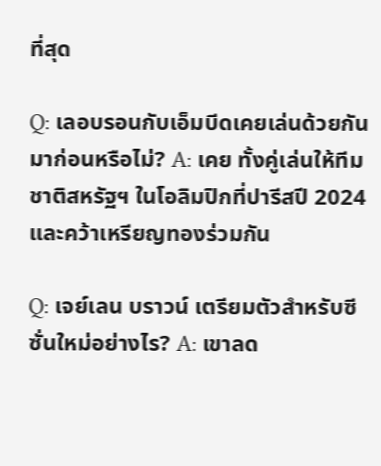ที่สุด

Q: เลอบรอนกับเอ็มบีดเคยเล่นด้วยกันมาก่อนหรือไม่? A: เคย ทั้งคู่เล่นให้ทีมชาติสหรัฐฯ ในโอลิมปิกที่ปารีสปี 2024 และคว้าเหรียญทองร่วมกัน

Q: เจย์เลน บราวน์ เตรียมตัวสำหรับซีซั่นใหม่อย่างไร? A: เขาลด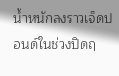น้ำหนักลงราวเจ็ดปอนด์ในช่วงปิดฤ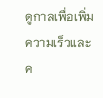ดูกาลเพื่อเพิ่มความเร็วและค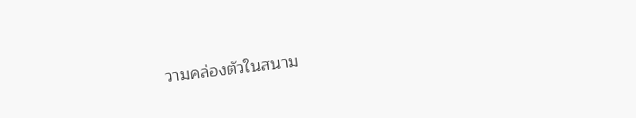วามคล่องตัวในสนาม